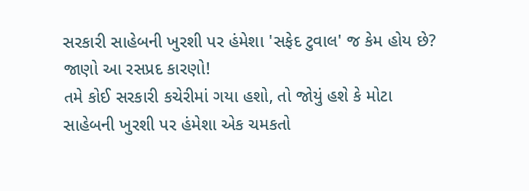સરકારી સાહેબની ખુરશી પર હંમેશા 'સફેદ ટુવાલ' જ કેમ હોય છે? જાણો આ રસપ્રદ કારણો!
તમે કોઈ સરકારી કચેરીમાં ગયા હશો, તો જોયું હશે કે મોટા સાહેબની ખુરશી પર હંમેશા એક ચમકતો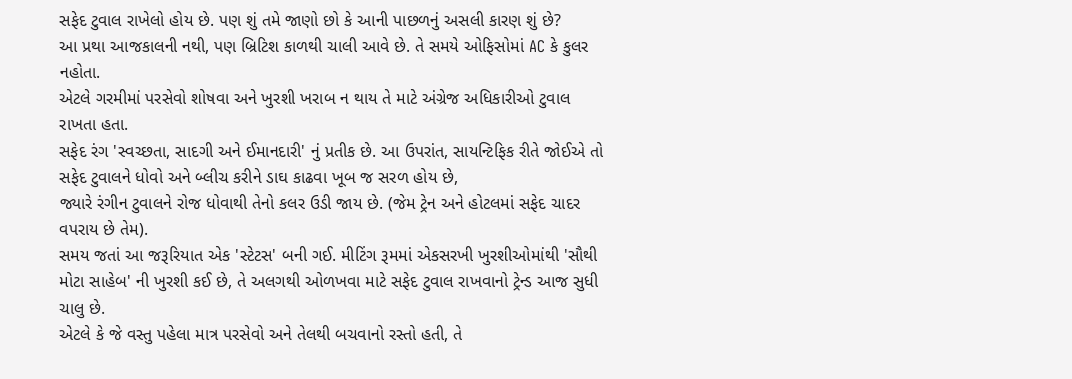સફેદ ટુવાલ રાખેલો હોય છે. પણ શું તમે જાણો છો કે આની પાછળનું અસલી કારણ શું છે?
આ પ્રથા આજકાલની નથી, પણ બ્રિટિશ કાળથી ચાલી આવે છે. તે સમયે ઓફિસોમાં AC કે કુલર નહોતા.
એટલે ગરમીમાં પરસેવો શોષવા અને ખુરશી ખરાબ ન થાય તે માટે અંગ્રેજ અધિકારીઓ ટુવાલ રાખતા હતા.
સફેદ રંગ 'સ્વચ્છતા, સાદગી અને ઈમાનદારી' નું પ્રતીક છે. આ ઉપરાંત, સાયન્ટિફિક રીતે જોઈએ તો સફેદ ટુવાલને ધોવો અને બ્લીચ કરીને ડાઘ કાઢવા ખૂબ જ સરળ હોય છે,
જ્યારે રંગીન ટુવાલને રોજ ધોવાથી તેનો કલર ઉડી જાય છે. (જેમ ટ્રેન અને હોટલમાં સફેદ ચાદર વપરાય છે તેમ).
સમય જતાં આ જરૂરિયાત એક 'સ્ટેટસ' બની ગઈ. મીટિંગ રૂમમાં એકસરખી ખુરશીઓમાંથી 'સૌથી મોટા સાહેબ' ની ખુરશી કઈ છે, તે અલગથી ઓળખવા માટે સફેદ ટુવાલ રાખવાનો ટ્રેન્ડ આજ સુધી ચાલુ છે.
એટલે કે જે વસ્તુ પહેલા માત્ર પરસેવો અને તેલથી બચવાનો રસ્તો હતી, તે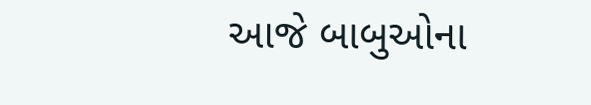આજે બાબુઓના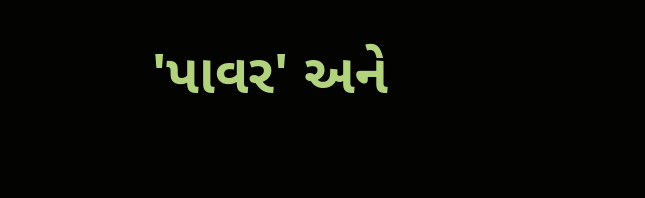'પાવર' અને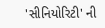'સીનિયોરિટી' ની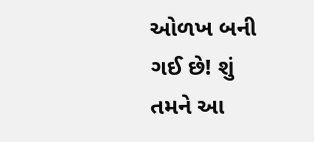ઓળખ બની ગઈ છે! શું તમને આ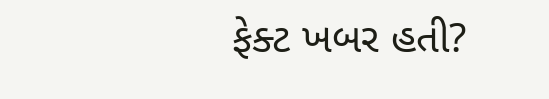ફેક્ટ ખબર હતી?